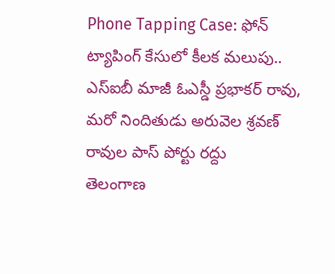Phone Tapping Case: ఫోన్ ట్యాపింగ్ కేసులో కీలక మలుపు.. ఎస్ఐబీ మాజీ ఓఎస్డీ ప్రభాకర్ రావు, మరో నిందితుడు అరువెల శ్రవణ్ రావుల పాస్ పోర్టు రద్దు
తెలంగాణ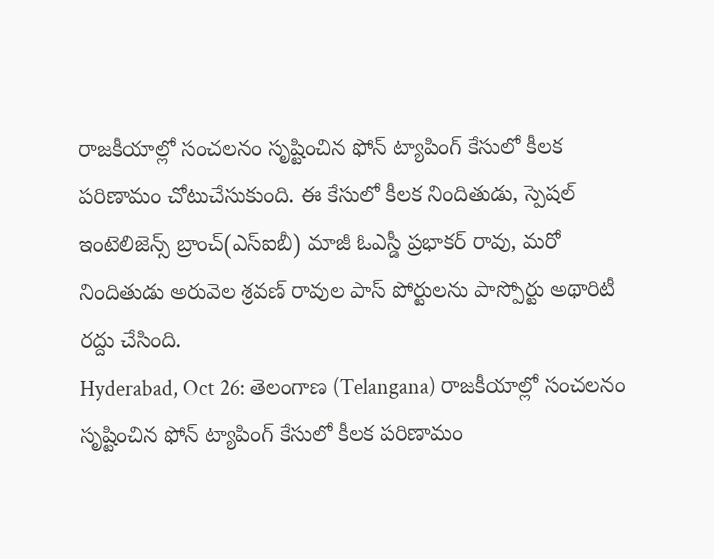రాజకీయాల్లో సంచలనం సృష్టించిన ఫోన్ ట్యాపింగ్ కేసులో కీలక పరిణామం చోటుచేసుకుంది. ఈ కేసులో కీలక నిందితుడు, స్పెషల్ ఇంటెలిజెన్స్ బ్రాంచ్(ఎస్ఐబీ) మాజీ ఓఎస్డీ ప్రభాకర్ రావు, మరో నిందితుడు అరువెల శ్రవణ్ రావుల పాస్ పోర్టులను పాస్పోర్టు అథారిటీ రద్దు చేసింది.
Hyderabad, Oct 26: తెలంగాణ (Telangana) రాజకీయాల్లో సంచలనం సృష్టించిన ఫోన్ ట్యాపింగ్ కేసులో కీలక పరిణామం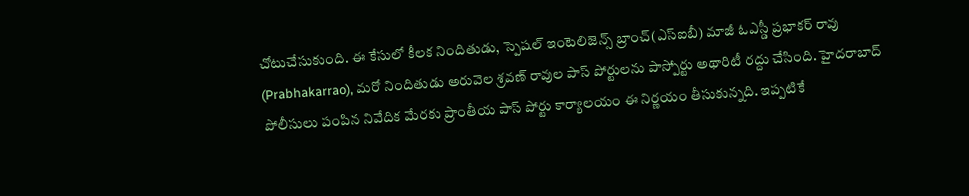చోటుచేసుకుంది. ఈ కేసులో కీలక నిందితుడు, స్పెషల్ ఇంటెలిజెన్స్ బ్రాంచ్(ఎస్ఐబీ) మాజీ ఓఎస్డీ ప్రభాకర్ రావు (Prabhakarrao), మరో నిందితుడు అరువెల శ్రవణ్ రావుల పాస్ పోర్టులను పాస్పోర్టు అథారిటీ రద్దు చేసింది. హైదరాబాద్ పోలీసులు పంపిన నివేదిక మేరకు ప్రాంతీయ పాస్ పోర్టు కార్యాలయం ఈ నిర్ణయం తీసుకున్నది. ఇప్పటికే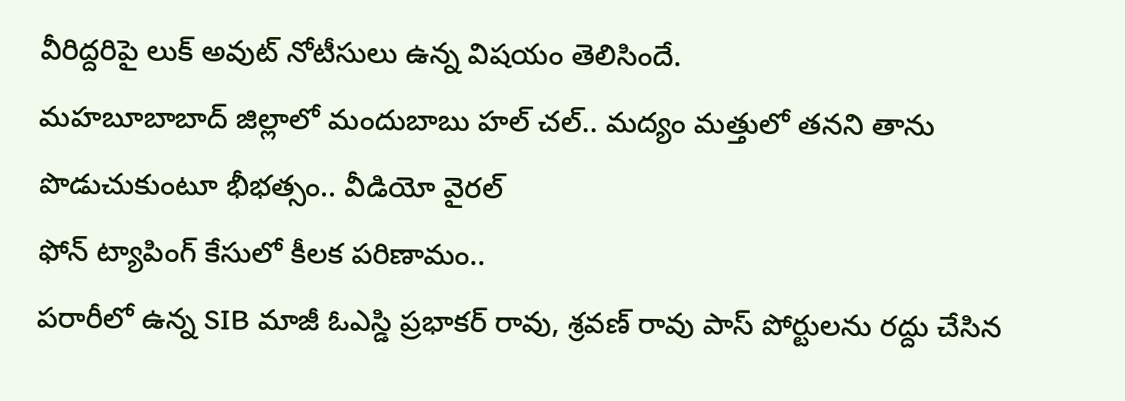వీరిద్దరిపై లుక్ అవుట్ నోటీసులు ఉన్న విషయం తెలిసిందే.
మహబూబాబాద్ జిల్లాలో మందుబాబు హల్ చల్.. మద్యం మత్తులో తనని తాను పొడుచుకుంటూ భీభత్సం.. వీడియో వైరల్
ఫోన్ ట్యాపింగ్ కేసులో కీలక పరిణామం..
పరారీలో ఉన్న SIB మాజీ ఓఎస్డి ప్రభాకర్ రావు, శ్రవణ్ రావు పాస్ పోర్టులను రద్దు చేసిన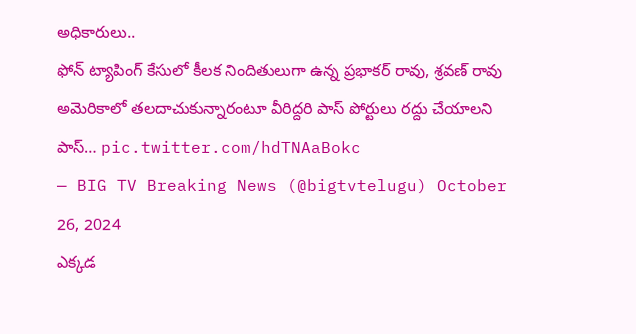అధికారులు..
ఫోన్ ట్యాపింగ్ కేసులో కీలక నిందితులుగా ఉన్న ప్రభాకర్ రావు, శ్రవణ్ రావు
అమెరికాలో తలదాచుకున్నారంటూ వీరిద్దరి పాస్ పోర్టులు రద్దు చేయాలని పాస్… pic.twitter.com/hdTNAaBokc
— BIG TV Breaking News (@bigtvtelugu) October 26, 2024
ఎక్కడ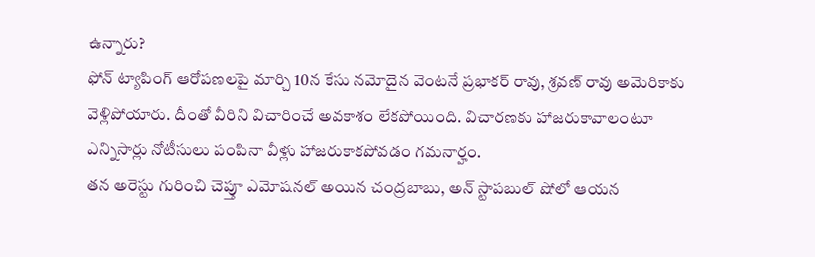ఉన్నారు?
ఫోన్ ట్యాపింగ్ ఆరోపణలపై మార్చి 10న కేసు నమోదైన వెంటనే ప్రభాకర్ రావు, శ్రవణ్ రావు అమెరికాకు వెళ్లిపోయారు. దీంతో వీరిని విచారించే అవకాశం లేకపోయింది. విచారణకు హాజరుకావాలంటూ ఎన్నిసార్లు నోటీసులు పంపినా వీళ్లు హాజరుకాకపోవడం గమనార్హం.
తన అరెస్టు గురించి చెప్తూ ఎమోషనల్ అయిన చంద్రబాబు, అన్ స్టాపబుల్ షోలో ఆయన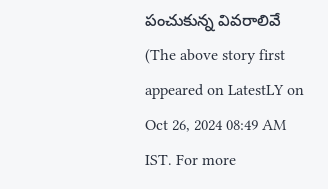పంచుకున్న వివరాలివే
(The above story first appeared on LatestLY on Oct 26, 2024 08:49 AM IST. For more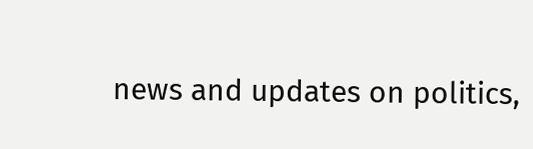news and updates on politics,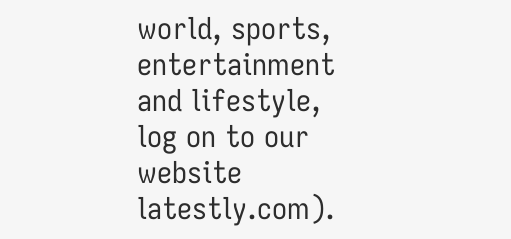world, sports, entertainment and lifestyle, log on to our website latestly.com).